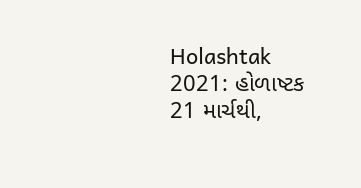Holashtak 2021: હોળાષ્ટક 21 માર્ચથી,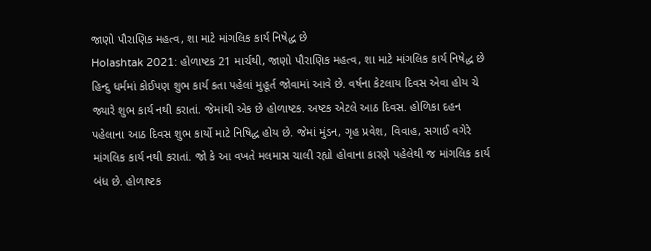જાણો પૌરાણિક મહત્વ, શા માટે માંગલિક કાર્ય નિષેદ્ધ છે
Holashtak 2021: હોળાષ્ટક 21 માર્ચથી, જાણો પૌરાણિક મહત્વ, શા માટે માંગલિક કાર્ય નિષેદ્ધ છે
હિન્દુ ધર્મમાં કોઈપણ શુભ કાર્ય કતા પહેલાં મુહૂર્ત જોવામાં આવે છે. વર્ષના કેટલાય દિવસ એવા હોય ચે જ્યારે શુભ કાર્ય નથી કરાતાં. જેમાંથી એક છે હોળાષ્ટક. અષ્ટક એટલે આઠ દિવસ. હોળિકા દહન પહેલાના આઠ દિવસ શુભ કાર્યો માટે નિષિદ્ધ હોય છે. જેમાં મુંડન, ગૃહ પ્રવેશ, વિવાહ, સગાઈ વગેરે માંગલિક કાર્ય નથી કરાતાં. જો કે આ વખતે મલમાસ ચાલી રહ્યો હોવાના કારણે પહેલેથી જ માંગલિક કાર્ય બંધ છે. હોળાષ્ટક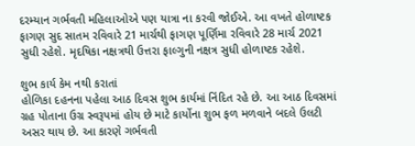દરમ્યાન ગર્ભવતી મહિલાઓએ પણ યાત્રા ના કરવી જોઈએ. આ વખતે હોળાષ્ટક ફાગણ સુદ સાતમ રવિવારે 21 માર્ચથી ફાગણ પૂર્ણિમા રવિવારે 28 માર્ચ 2021 સુધી રહેશે. મૃદષિકા નક્ષત્રથી ઉત્તરા ફાલ્ગુની નક્ષત્ર સુધી હોળાષ્ટક રહેશે.

શુભ કાર્ય કેમ નથી કરાતાં
હોળિકા દહનના પહેલા આઠ દિવસ શુભ કાર્યમાં નિંદિત રહે છે. આ આઠ દિવસમાં ગ્રહ પોતાના ઉગ્ર સ્વરૂપમાં હોય છે માટે કાર્યોના શુભ ફળ મળવાને બદલે ઉલટી અસર થાય છે. આ કારણે ગર્ભવતી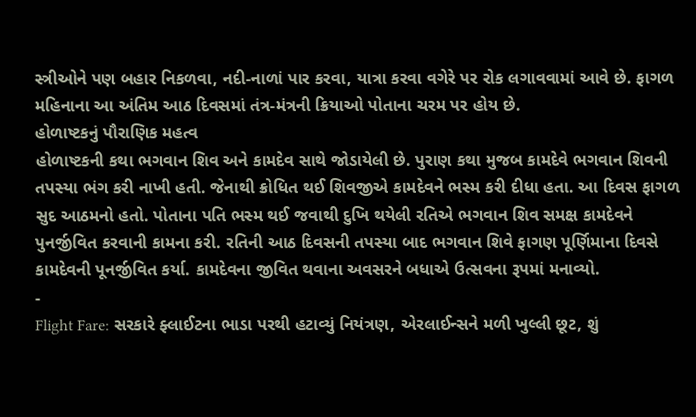સ્ત્રીઓને પણ બહાર નિકળવા, નદી-નાળાં પાર કરવા, યાત્રા કરવા વગેરે પર રોક લગાવવામાં આવે છે. ફાગળ મહિનાના આ અંતિમ આઠ દિવસમાં તંત્ર-મંત્રની ક્રિયાઓ પોતાના ચરમ પર હોય છે.
હોળાષ્ટકનું પૌરાણિક મહત્વ
હોળાષ્ટકની કથા ભગવાન શિવ અને કામદેવ સાથે જોડાયેલી છે. પુરાણ કથા મુજબ કામદેવે ભગવાન શિવની તપસ્યા ભંગ કરી નાખી હતી. જેનાથી ક્રોધિત થઈ શિવજીએ કામદેવને ભસ્મ કરી દીધા હતા. આ દિવસ ફાગળ સુદ આઠમનો હતો. પોતાના પતિ ભસ્મ થઈ જવાથી દુખિ થયેલી રતિએ ભગવાન શિવ સમક્ષ કામદેવને પુનર્જીવિત કરવાની કામના કરી. રતિની આઠ દિવસની તપસ્યા બાદ ભગવાન શિવે ફાગણ પૂર્ણિમાના દિવસે કામદેવની પૂનર્જીવિત કર્યા. કામદેવના જીવિત થવાના અવસરને બધાએ ઉત્સવના રૂપમાં મનાવ્યો.
-
Flight Fare: સરકારે ફ્લાઈટના ભાડા પરથી હટાવ્યું નિયંત્રણ, એરલાઈન્સને મળી ખુલ્લી છૂટ, શું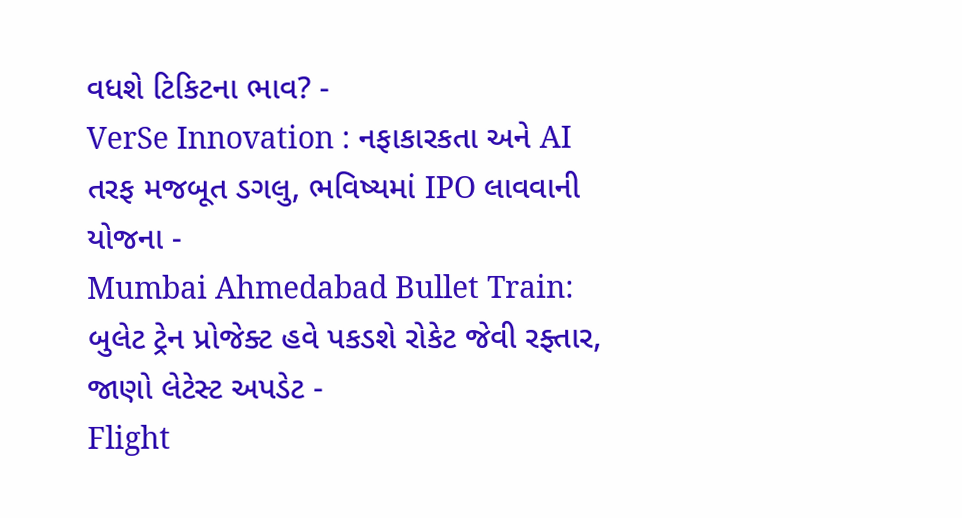વધશે ટિકિટના ભાવ? -
VerSe Innovation : નફાકારકતા અને AI તરફ મજબૂત ડગલુ, ભવિષ્યમાં IPO લાવવાની યોજના -
Mumbai Ahmedabad Bullet Train: બુલેટ ટ્રેન પ્રોજેક્ટ હવે પકડશે રોકેટ જેવી રફ્તાર, જાણો લેટેસ્ટ અપડેટ -
Flight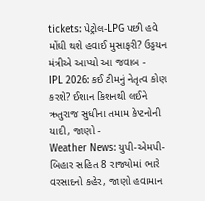tickets: પેટ્રોલ-LPG પછી હવે મોંઘી થશે હવાઈ મુસાફરી? ઉડ્ડયન મંત્રીએ આપ્યો આ જવાબ -
IPL 2026: કઈ ટીમનું નેતૃત્વ કોણ કરશે? ઈશાન કિશનથી લઈને ઋતુરાજ સુધીના તમામ કેપ્ટનોની યાદી, જાણો -
Weather News: યુપી-એમપી-બિહાર સહિત 8 રાજ્યોમાં ભારે વરસાદનો કહેર, જાણો હવામાન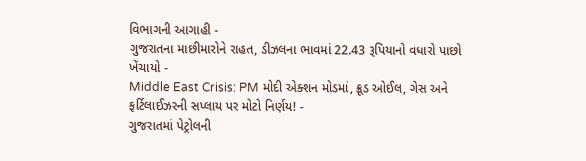વિભાગની આગાહી -
ગુજરાતના માછીમારોને રાહત, ડીઝલના ભાવમાં 22.43 રૂપિયાનો વધારો પાછો ખેંચાયો -
Middle East Crisis: PM મોદી એક્શન મોડમાં, ક્રૂડ ઓઈલ, ગેસ અને ફર્ટિલાઈઝરની સપ્લાય પર મોટો નિર્ણય! -
ગુજરાતમાં પેટ્રોલની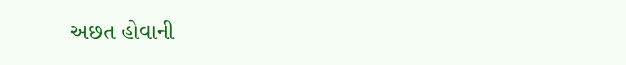અછત હોવાની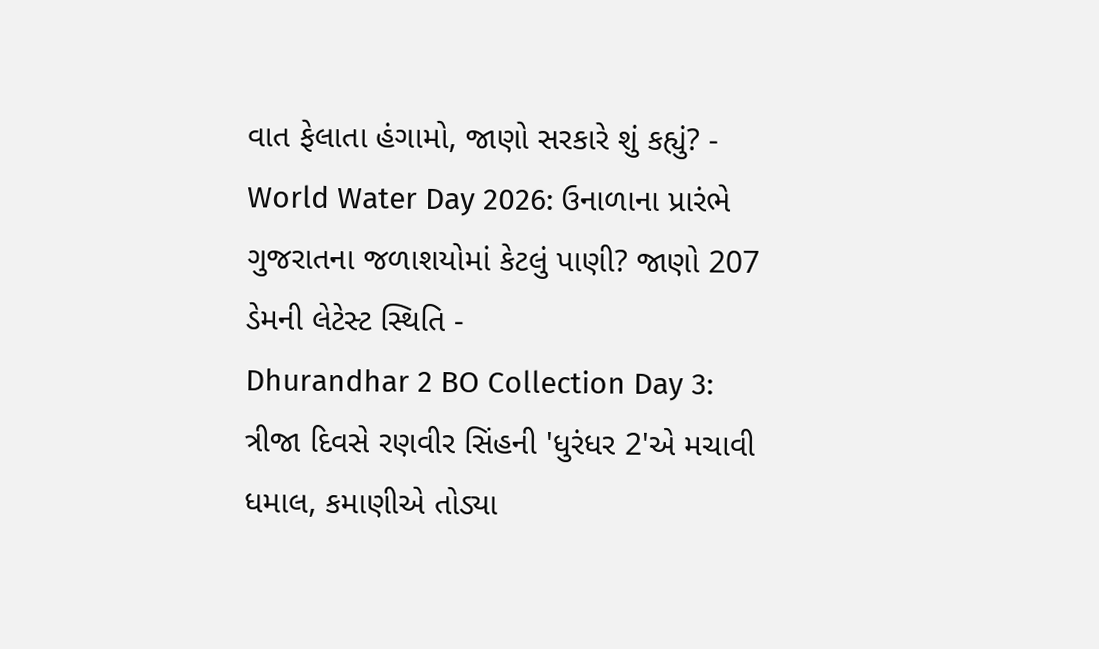વાત ફેલાતા હંગામો, જાણો સરકારે શું કહ્યું? -
World Water Day 2026: ઉનાળાના પ્રારંભે ગુજરાતના જળાશયોમાં કેટલું પાણી? જાણો 207 ડેમની લેટેસ્ટ સ્થિતિ -
Dhurandhar 2 BO Collection Day 3: ત્રીજા દિવસે રણવીર સિંહની 'ધુરંધર 2'એ મચાવી ધમાલ, કમાણીએ તોડ્યા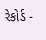રેકોર્ડ -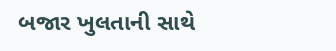બજાર ખુલતાની સાથે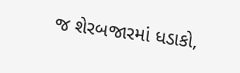જ શેરબજારમાં ધડાકો,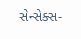સેન્સેક્સ-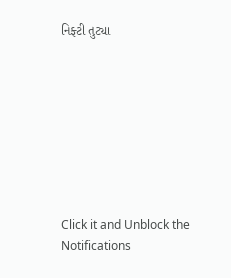નિફ્ટી તુટ્યા








Click it and Unblock the Notifications